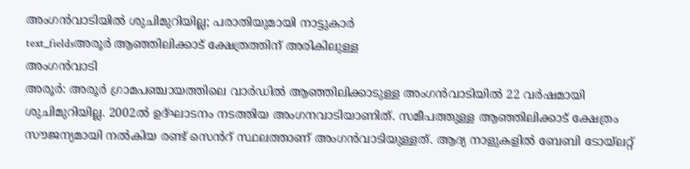അംഗൻവാടിയിൽ ശുചിമുറിയില്ല; പരാതിയുമായി നാട്ടുകാർ
text_fieldsഅരൂർ ആഞ്ഞിലിക്കാട് ക്ഷേത്രത്തിന് അരികിലുള്ള
അംഗൻവാടി
അരൂർ: അരൂർ ഗ്രാമപഞ്ചായത്തിലെ വാർഡിൽ ആഞ്ഞിലിക്കാടുള്ള അംഗൻവാടിയിൽ 22 വർഷമായി ശുചിമുറിയില്ല. 2002ൽ ഉദ്ഘാടനം നടത്തിയ അംഗനവാടിയാണിത്. സമീപത്തുള്ള ആഞ്ഞിലിക്കാട് ക്ഷേത്രം സൗജന്യമായി നൽകിയ രണ്ട് സെൻറ് സ്ഥലത്താണ് അംഗൻവാടിയുള്ളത്. ആദ്യ നാളുകളിൽ ബേബി ടോയ്ലറ്റ്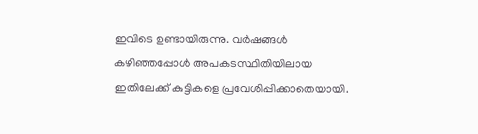ഇവിടെ ഉണ്ടായിരുന്നു. വർഷങ്ങൾ കഴിഞ്ഞപ്പോൾ അപകടസ്ഥിതിയിലായ ഇതിലേക്ക് കുട്ടികളെ പ്രവേശിപ്പിക്കാതെയായി.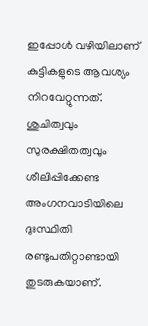ഇപ്പോൾ വഴിയിലാണ് കുട്ടികളുടെ ആവശ്യം നിറവേറ്റുന്നത്. ശുചിത്വവും സുരക്ഷിതത്വവും ശീലിപ്പിക്കേണ്ട അംഗനവാടിയിലെ ദുഃസ്ഥിതി രണ്ടുപതിറ്റാണ്ടായി തുടരുകയാണ്.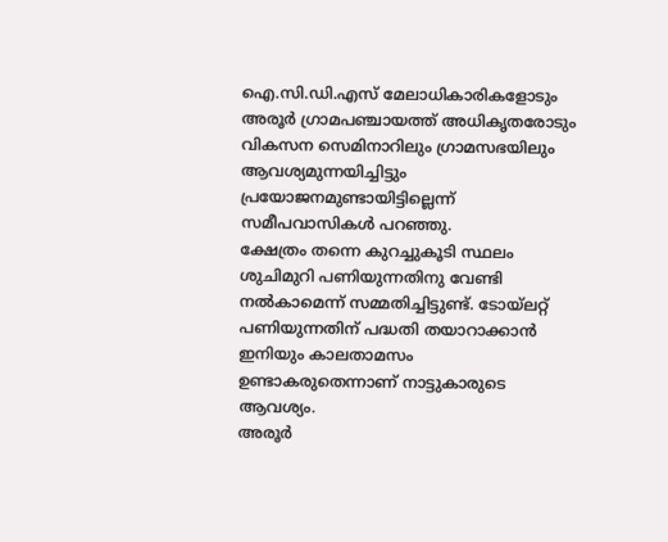ഐ.സി.ഡി.എസ് മേലാധികാരികളോടും അരൂർ ഗ്രാമപഞ്ചായത്ത് അധികൃതരോടും വികസന സെമിനാറിലും ഗ്രാമസഭയിലും ആവശ്യമുന്നയിച്ചിട്ടും പ്രയോജനമുണ്ടായിട്ടില്ലെന്ന് സമീപവാസികൾ പറഞ്ഞു.
ക്ഷേത്രം തന്നെ കുറച്ചുകൂടി സ്ഥലം ശുചിമുറി പണിയുന്നതിനു വേണ്ടി നൽകാമെന്ന് സമ്മതിച്ചിട്ടുണ്ട്. ടോയ്ലറ്റ് പണിയുന്നതിന് പദ്ധതി തയാറാക്കാൻ ഇനിയും കാലതാമസം ഉണ്ടാകരുതെന്നാണ് നാട്ടുകാരുടെ ആവശ്യം.
അരൂർ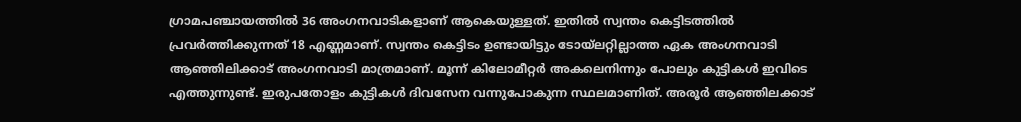ഗ്രാമപഞ്ചായത്തിൽ 36 അംഗനവാടികളാണ് ആകെയുള്ളത്. ഇതിൽ സ്വന്തം കെട്ടിടത്തിൽ പ്രവർത്തിക്കുന്നത് 18 എണ്ണമാണ്. സ്വന്തം കെട്ടിടം ഉണ്ടായിട്ടും ടോയ്ലറ്റില്ലാത്ത ഏക അംഗനവാടി ആഞ്ഞിലിക്കാട് അംഗനവാടി മാത്രമാണ്. മൂന്ന് കിലോമീറ്റർ അകലെനിന്നും പോലും കുട്ടികൾ ഇവിടെ എത്തുന്നുണ്ട്. ഇരുപതോളം കുട്ടികൾ ദിവസേന വന്നുപോകുന്ന സ്ഥലമാണിത്. അരൂർ ആഞ്ഞിലക്കാട്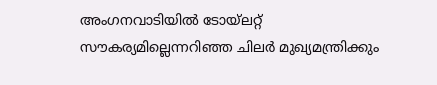അംഗനവാടിയിൽ ടോയ്ലറ്റ് സൗകര്യമില്ലെന്നറിഞ്ഞ ചിലർ മുഖ്യമന്ത്രിക്കും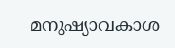മനുഷ്യാവകാശ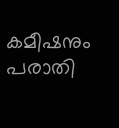കമീഷനും പരാതി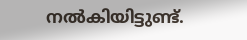നൽകിയിട്ടുണ്ട്.